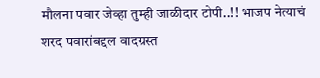मौलना पवार जेव्हा तुम्ही जाळीदार टोपी..!! भाजप नेत्याचं शरद पवारांबद्दल वादग्रस्त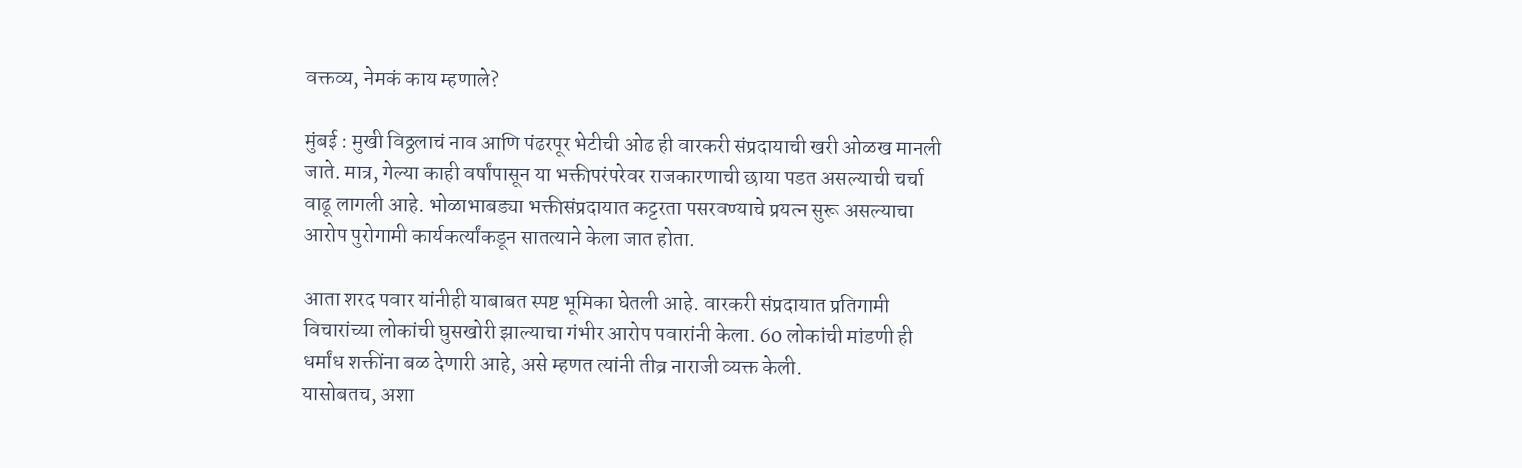वक्तव्य, नेमकं काय म्हणाले?

मुंबई : मुखी विठ्ठलाचं नाव आणि पंढरपूर भेटीची ओढ ही वारकरी संप्रदायाची खरी ओळख मानली जाते. मात्र, गेल्या काही वर्षांपासून या भक्तीपरंपरेवर राजकारणाची छाया पडत असल्याची चर्चा वाढू लागली आहे. भोळाभाबड्या भक्तीसंप्रदायात कट्टरता पसरवण्याचे प्रयत्न सुरू असल्याचा आरोप पुरोगामी कार्यकर्त्यांकडून सातत्याने केला जात होता.

आता शरद पवार यांनीही याबाबत स्पष्ट भूमिका घेतली आहे. वारकरी संप्रदायात प्रतिगामी विचारांच्या लोकांची घुसखोरी झाल्याचा गंभीर आरोप पवारांनी केला. 60 लोकांची मांडणी ही धर्मांध शक्तींना बळ देणारी आहे, असे म्हणत त्यांनी तीव्र नाराजी व्यक्त केली.
यासोबतच, अशा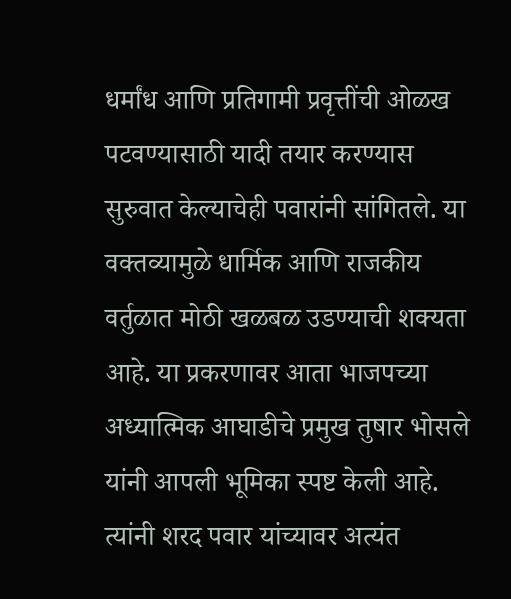धर्मांध आणि प्रतिगामी प्रवृत्तींची ओळख पटवण्यासाठी यादी तयार करण्यास सुरुवात केल्याचेही पवारांनी सांगितले. या वक्तव्यामुळे धार्मिक आणि राजकीय वर्तुळात मोठी खळबळ उडण्याची शक्यता आहे. या प्रकरणावर आता भाजपच्या अध्यात्मिक आघाडीचे प्रमुख तुषार भोसले यांनी आपली भूमिका स्पष्ट केली आहे. त्यांनी शरद पवार यांच्यावर अत्यंत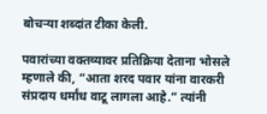बोचऱ्या शब्दांत टीका केली.

पवारांच्या वक्तव्यावर प्रतिक्रिया देताना भोसले म्हणाले की, “आता शरद पवार यांना वारकरी संप्रदाय धर्मांध वाटू लागला आहे.” त्यांनी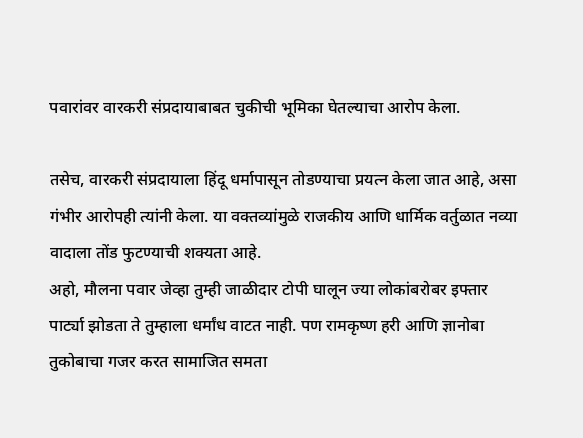पवारांवर वारकरी संप्रदायाबाबत चुकीची भूमिका घेतल्याचा आरोप केला.

तसेच, वारकरी संप्रदायाला हिंदू धर्मापासून तोडण्याचा प्रयत्न केला जात आहे, असा गंभीर आरोपही त्यांनी केला. या वक्तव्यांमुळे राजकीय आणि धार्मिक वर्तुळात नव्या वादाला तोंड फुटण्याची शक्यता आहे.
अहो, मौलना पवार जेव्हा तुम्ही जाळीदार टोपी घालून ज्या लोकांबरोबर इफ्तार पार्ट्या झोडता ते तुम्हाला धर्मांध वाटत नाही. पण रामकृष्ण हरी आणि ज्ञानोबा तुकोबाचा गजर करत सामाजित समता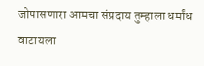जोपासणारा आमचा संप्रदाय तुम्हाला धर्मांध वाटायला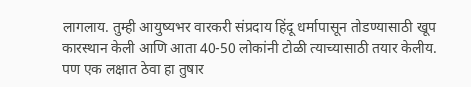लागलाय. तुम्ही आयुष्यभर वारकरी संप्रदाय हिंदू धर्मापासून तोडण्यासाठी खूप कारस्थान केली आणि आता 40-50 लोकांनी टोळी त्याच्यासाठी तयार केलीय. पण एक लक्षात ठेवा हा तुषार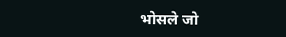भोसले जो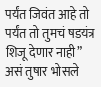पर्यंत जिवंत आहे तो पर्यंत तो तुमचं षडयंत्र शिजू देणार नाही” असं तुषार भोसले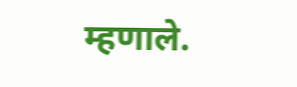म्हणाले.